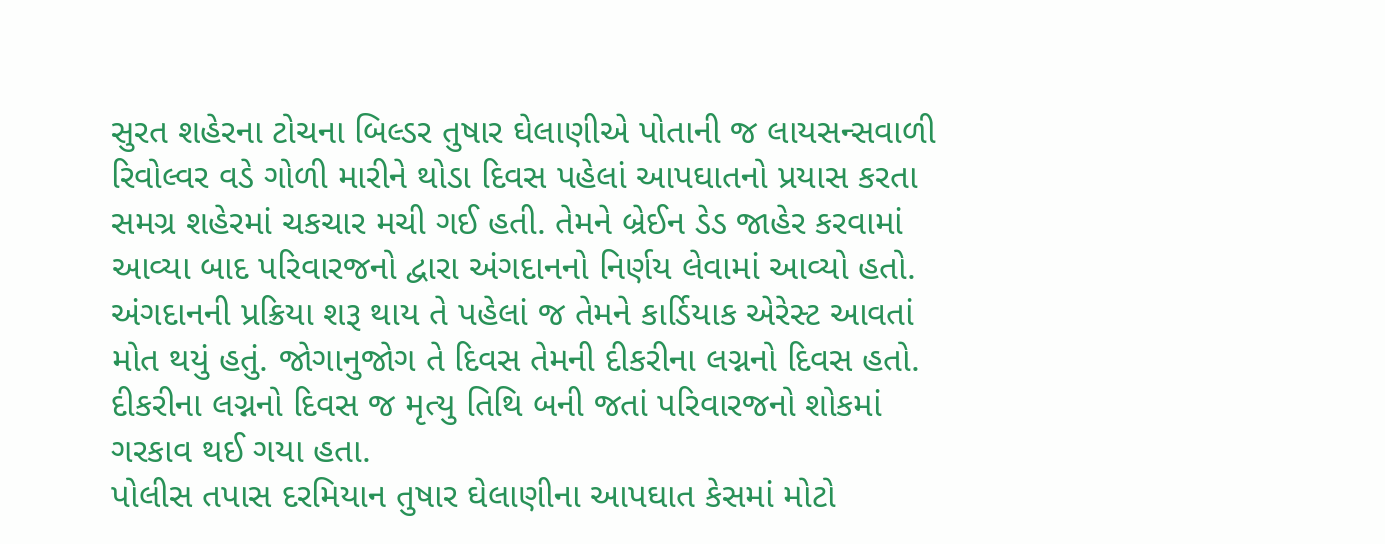સુરત શહેરના ટોચના બિલ્ડર તુષાર ઘેલાણીએ પોતાની જ લાયસન્સવાળી રિવોલ્વર વડે ગોળી મારીને થોડા દિવસ પહેલાં આપઘાતનો પ્રયાસ કરતા સમગ્ર શહેરમાં ચકચાર મચી ગઈ હતી. તેમને બ્રેઈન ડેડ જાહેર કરવામાં આવ્યા બાદ પરિવારજનો દ્વારા અંગદાનનો નિર્ણય લેવામાં આવ્યો હતો. અંગદાનની પ્રક્રિયા શરૂ થાય તે પહેલાં જ તેમને કાર્ડિયાક એરેસ્ટ આવતાં મોત થયું હતું. જોગાનુજોગ તે દિવસ તેમની દીકરીના લગ્નનો દિવસ હતો. દીકરીના લગ્નનો દિવસ જ મૃત્યુ તિથિ બની જતાં પરિવારજનો શોકમાં ગરકાવ થઈ ગયા હતા.
પોલીસ તપાસ દરમિયાન તુષાર ઘેલાણીના આપઘાત કેસમાં મોટો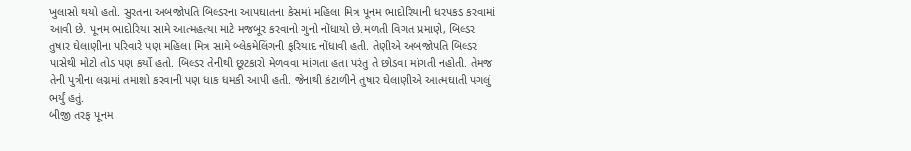ખુલાસો થયો હતો. સુરતના અબજોપતિ બિલ્ડરના આપઘાતના કેસમાં મહિલા મિત્ર પૂનમ ભાદોરિયાની ધરપકડ કરવામાં આવી છે. પૂનમ ભાદોરિયા સામે આત્મહત્યા માટે મજબૂર કરવાનો ગુનો નોંધાયો છે.મળતી વિગત પ્રમાણે, બિલ્ડર તુષાર ઘેલાણીના પરિવારે પણ મહિલા મિત્ર સામે બ્લેકમેલિંગની ફરિયાદ નોંધાવી હતી. તેણીએ અબજોપતિ બિલ્ડર પાસેથી મોટો તોડ પણ કર્યો હતો. બિલ્ડર તેનીથી છૂટકારો મેળવવા માંગતા હતા પરંતુ તે છોડવા માંગતી નહોતી. તેમજ તેની પુત્રીના લગ્નમાં તમાશો કરવાની પણ ધાક ધમકી આપી હતી. જેનાથી કંટાળીને તુષાર ઘેલાણીએ આત્મઘાતી પગલું ભર્યું હતું.
બીજી તરફ પૂનમ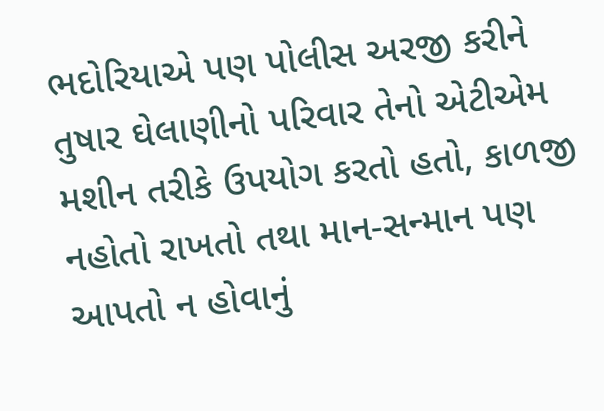ભદોરિયાએ પણ પોલીસ અરજી કરીને તુષાર ઘેલાણીનો પરિવાર તેનો એટીએમ મશીન તરીકે ઉપયોગ કરતો હતો, કાળજી નહોતો રાખતો તથા માન-સન્માન પણ આપતો ન હોવાનું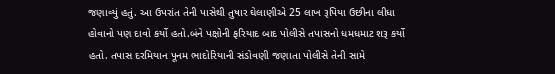જણાવ્યું હતું. આ ઉપરાંત તેની પાસેથી તુષાર ઘેલાણીએ 25 લાખ રૂપિયા ઉછીના લીધા હોવાનો પણ દાવો કર્યો હતો.બંને પક્ષોની ફરિયાદ બાદ પોલીસે તપાસનો ધમધમાટ શરૂ કર્યો હતો. તપાસ દરમિયાન પૂનમ ભાદોરિયાની સંડોવણી જણાતા પોલીસે તેની સામે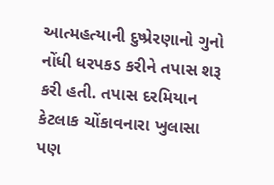આત્મહત્યાની દુષ્પ્રેરણાનો ગુનો નોંધી ધરપકડ કરીને તપાસ શરૂ કરી હતી. તપાસ દરમિયાન કેટલાક ચોંકાવનારા ખુલાસા પણ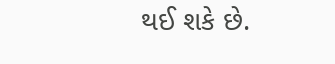થઈ શકે છે.